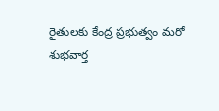రైతులకు కేంద్ర ప్రభుత్వం మరో శుభవార్త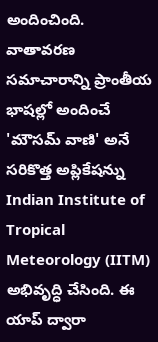అందించింది. వాతావరణ సమాచారాన్ని ప్రాంతీయ భాషల్లో అందించే 'మౌసమ్ వాణి' అనే సరికొత్త అప్లికేషన్ను Indian Institute of Tropical Meteorology (IITM) అభివృద్ధి చేసింది. ఈ యాప్ ద్వారా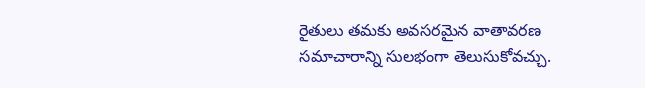రైతులు తమకు అవసరమైన వాతావరణ సమాచారాన్ని సులభంగా తెలుసుకోవచ్చు.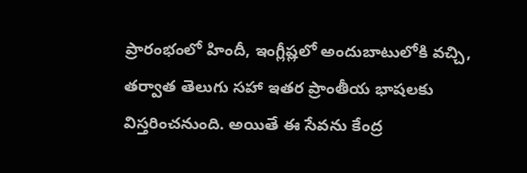ప్రారంభంలో హిందీ, ఇంగ్లీష్లలో అందుబాటులోకి వచ్చి, తర్వాత తెలుగు సహా ఇతర ప్రాంతీయ భాషలకు విస్తరించనుంది. అయితే ఈ సేవను కేంద్ర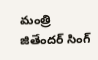మంత్రి జితేందర్ సింగ్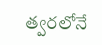త్వరలోనే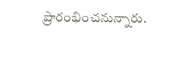ప్రారంభించనున్నారు.